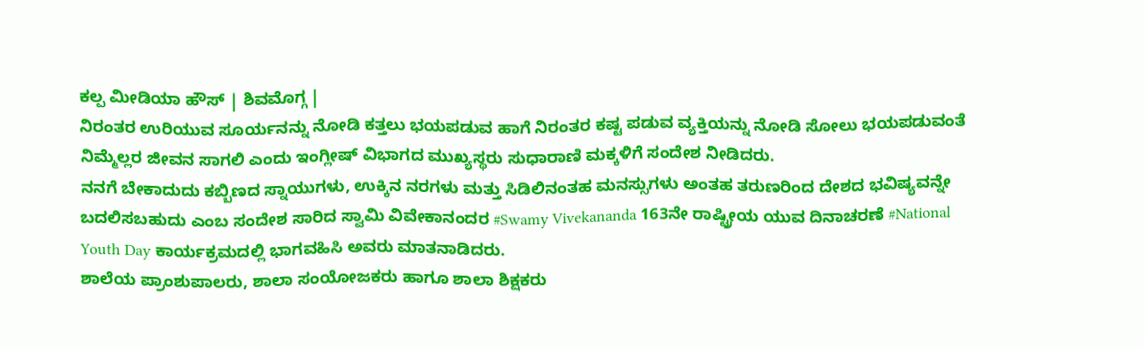ಕಲ್ಪ ಮೀಡಿಯಾ ಹೌಸ್ | ಶಿವಮೊಗ್ಗ |
ನಿರಂತರ ಉರಿಯುವ ಸೂರ್ಯನನ್ನು ನೋಡಿ ಕತ್ತಲು ಭಯಪಡುವ ಹಾಗೆ ನಿರಂತರ ಕಷ್ಟ ಪಡುವ ವ್ಯಕ್ತಿಯನ್ನು ನೋಡಿ ಸೋಲು ಭಯಪಡುವಂತೆ ನಿಮ್ಮೆಲ್ಲರ ಜೀವನ ಸಾಗಲಿ ಎಂದು ಇಂಗ್ಲೀಷ್ ವಿಭಾಗದ ಮುಖ್ಯಸ್ಥರು ಸುಧಾರಾಣಿ ಮಕ್ಕಳಿಗೆ ಸಂದೇಶ ನೀಡಿದರು.
ನನಗೆ ಬೇಕಾದುದು ಕಬ್ಬಿಣದ ಸ್ನಾಯುಗಳು, ಉಕ್ಕಿನ ನರಗಳು ಮತ್ತು ಸಿಡಿಲಿನಂತಹ ಮನಸ್ಸುಗಳು ಅಂತಹ ತರುಣರಿಂದ ದೇಶದ ಭವಿಷ್ಯವನ್ನೇ ಬದಲಿಸಬಹುದು ಎಂಬ ಸಂದೇಶ ಸಾರಿದ ಸ್ವಾಮಿ ವಿವೇಕಾನಂದರ #Swamy Vivekananda 163ನೇ ರಾಷ್ಟ್ರೀಯ ಯುವ ದಿನಾಚರಣೆ #National Youth Day ಕಾರ್ಯಕ್ರಮದಲ್ಲಿ ಭಾಗವಹಿಸಿ ಅವರು ಮಾತನಾಡಿದರು.
ಶಾಲೆಯ ಪ್ರಾಂಶುಪಾಲರು, ಶಾಲಾ ಸಂಯೋಜಕರು ಹಾಗೂ ಶಾಲಾ ಶಿಕ್ಷಕರು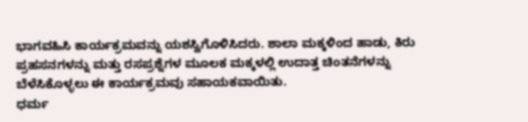ಭಾಗವಹಿಸಿ ಕಾರ್ಯಕ್ರಮವನ್ನು ಯಶಸ್ವಿಗೊಳಿಸಿದರು. ಶಾಲಾ ಮಕ್ಕಳಿಂದ ಹಾಡು, ಕಿರು ಪ್ರಹಸನಗಳನ್ನು ಮತ್ತು ರಸಪ್ರಶ್ನೆಗಳ ಮೂಲಕ ಮಕ್ಕಳಲ್ಲಿ ಉದಾತ್ತ ಚಿಂತನೆಗಳನ್ನು ಬೆಳೆಸಿಕೊಳ್ಳಲು ಈ ಕಾರ್ಯಕ್ರಮವು ಸಹಾಯಕವಾಯಿತು.
ಧರ್ಮ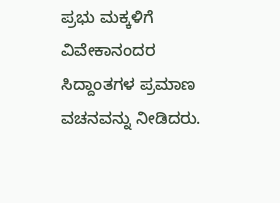ಪ್ರಭು ಮಕ್ಕಳಿಗೆ ವಿವೇಕಾನಂದರ ಸಿದ್ದಾಂತಗಳ ಪ್ರಮಾಣ ವಚನವನ್ನು ನೀಡಿದರು.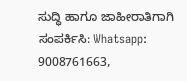ಸುದ್ಧಿ ಹಾಗೂ ಜಾಹೀರಾತಿಗಾಗಿ ಸಂಪರ್ಕಿಸಿ: Whatsapp: 9008761663,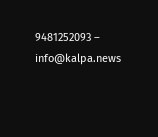9481252093 – info@kalpa.news